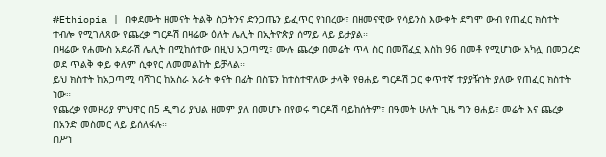#Ethiopia | በቀደሙት ዘመናት ትልቅ ስጋትንና ድንጋጤን ይፈጥር የነበረው፣ በዘመናዊው የሳይንስ እውቀት ደግሞ ውብ የጠፈር ክስተት ተብሎ የሚገለጸው የጨረቃ ግርዶሽ በዛሬው ዕለት ሌሊት በኢትዮጵያ ሰማይ ላይ ይታያል።
በዛሬው የሐሙስ አደራሽ ሌሊት በሚከሰተው በዚህ አጋጣሚ፣ ሙሉ ጨረቃ በመሬት ጥላ ስር በመሸፈኗ እስከ 96 በመቶ የሚሆነው አካሏ በመጋረድ ወደ ጥልቅ ቀይ ቀለም ሲቀየር ለመመልከት ይቻላል።
ይህ ክስተት ከአጋጣሚ ባሻገር ከአስራ አራት ቀናት በፊት በስፔን ከተስተዋለው ታላቅ የፀሐይ ግርዶሽ ጋር ቀጥተኛ ተያያዥነት ያለው የጠፈር ክስተት ነው።
የጨረቃ የመዞሪያ ምህዋር በ5 ዲግሪ ያህል ዘመም ያለ በመሆኑ በየወሩ ግርዶሽ ባይከሰትም፣ በዓመት ሁለት ጊዜ ግን ፀሐይ፣ መሬት እና ጨረቃ በአንድ መስመር ላይ ይሰለፋሉ።
በሥነ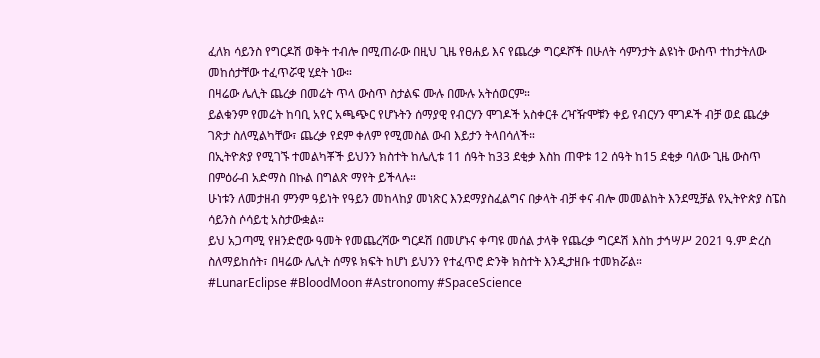ፈለክ ሳይንስ የግርዶሽ ወቅት ተብሎ በሚጠራው በዚህ ጊዜ የፀሐይ እና የጨረቃ ግርዶሾች በሁለት ሳምንታት ልዩነት ውስጥ ተከታትለው መከሰታቸው ተፈጥሯዊ ሂደት ነው።
በዛሬው ሌሊት ጨረቃ በመሬት ጥላ ውስጥ ስታልፍ ሙሉ በሙሉ አትሰወርም።
ይልቁንም የመሬት ከባቢ አየር አጫጭር የሆኑትን ሰማያዊ የብርሃን ሞገዶች አስቀርቶ ረዣዥሞቹን ቀይ የብርሃን ሞገዶች ብቻ ወደ ጨረቃ ገጽታ ስለሚልካቸው፣ ጨረቃ የደም ቀለም የሚመስል ውብ እይታን ትላበሳለች።
በኢትዮጵያ የሚገኙ ተመልካቾች ይህንን ክስተት ከሌሊቱ 11 ሰዓት ከ33 ደቂቃ እስከ ጠዋቱ 12 ሰዓት ከ15 ደቂቃ ባለው ጊዜ ውስጥ በምዕራብ አድማስ በኩል በግልጽ ማየት ይችላሉ።
ሁነቱን ለመታዘብ ምንም ዓይነት የዓይን መከላከያ መነጽር እንደማያስፈልግና በቃላት ብቻ ቀና ብሎ መመልከት እንደሚቻል የኢትዮጵያ ስፔስ ሳይንስ ሶሳይቲ አስታውቋል።
ይህ አጋጣሚ የዘንድሮው ዓመት የመጨረሻው ግርዶሽ በመሆኑና ቀጣዩ መሰል ታላቅ የጨረቃ ግርዶሽ እስከ ታኅሣሥ 2021 ዓ.ም ድረስ ስለማይከሰት፣ በዛሬው ሌሊት ሰማዩ ክፍት ከሆነ ይህንን የተፈጥሮ ድንቅ ክስተት እንዲታዘቡ ተመክሯል።
#LunarEclipse #BloodMoon #Astronomy #SpaceScience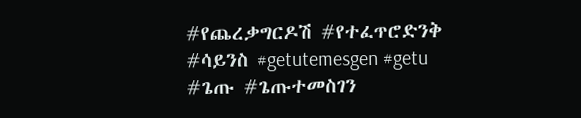#የጨረቃግርዶሽ #የተፈጥሮድንቅ #ሳይንስ #getutemesgen #getu #ጌጡ #ጌጡተመስገን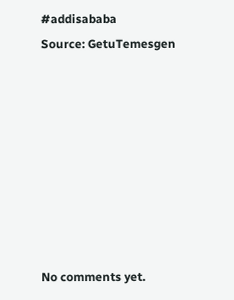#addisababa
Source: GetuTemesgen








No comments yet.